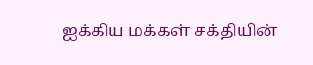ஐக்கிய மக்கள் சக்தியின்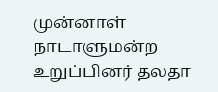முன்னாள் நாடாளுமன்ற உறுப்பினர் தலதா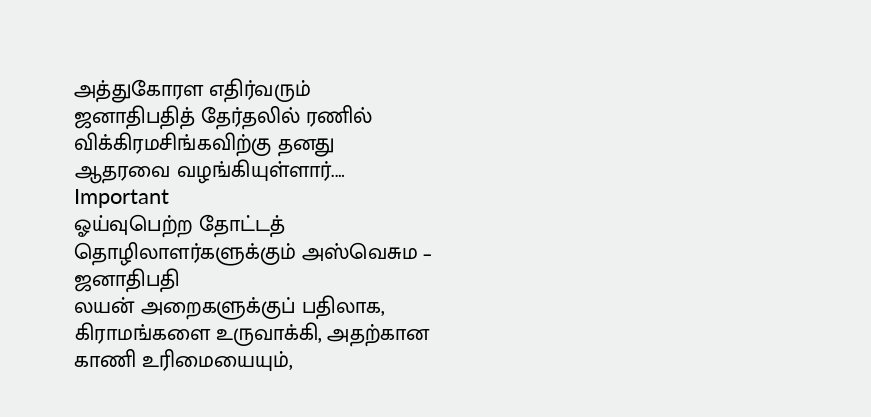அத்துகோரள எதிர்வரும் ஜனாதிபதித் தேர்தலில் ரணில் விக்கிரமசிங்கவிற்கு தனது ஆதரவை வழங்கியுள்ளார்.…
Important
ஓய்வுபெற்ற தோட்டத் தொழிலாளர்களுக்கும் அஸ்வெசும – ஜனாதிபதி
லயன் அறைகளுக்குப் பதிலாக, கிராமங்களை உருவாக்கி, அதற்கான காணி உரிமையையும்,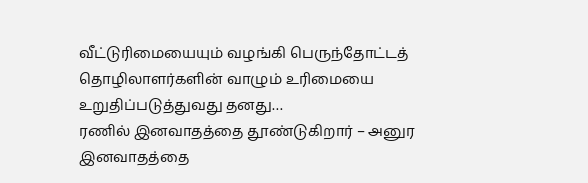வீட்டுரிமையையும் வழங்கி பெருந்தோட்டத் தொழிலாளர்களின் வாழும் உரிமையை உறுதிப்படுத்துவது தனது…
ரணில் இனவாதத்தை தூண்டுகிறார் – அனுர
இனவாதத்தை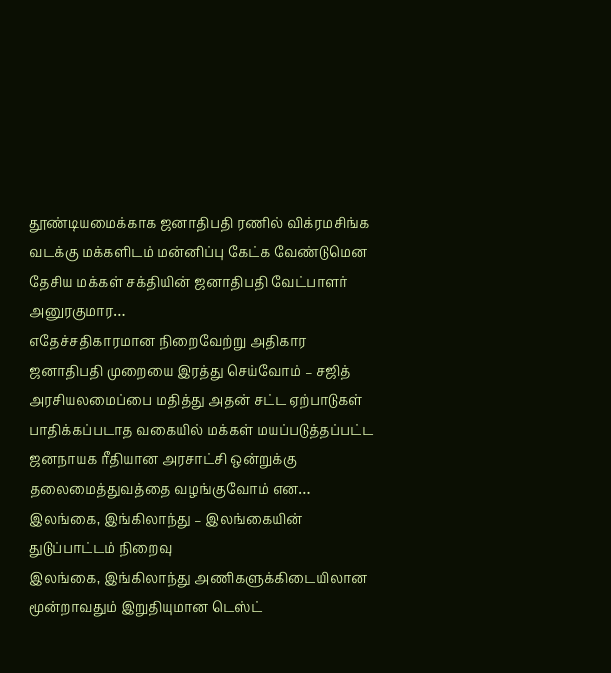தூண்டியமைக்காக ஜனாதிபதி ரணில் விக்ரமசிங்க வடக்கு மக்களிடம் மன்னிப்பு கேட்க வேண்டுமென தேசிய மக்கள் சக்தியின் ஜனாதிபதி வேட்பாளர் அனுரகுமார…
எதேச்சதிகாரமான நிறைவேற்று அதிகார ஜனாதிபதி முறையை இரத்து செய்வோம் – சஜித்
அரசியலமைப்பை மதித்து அதன் சட்ட ஏற்பாடுகள் பாதிக்கப்படாத வகையில் மக்கள் மயப்படுத்தப்பட்ட ஜனநாயக ரீதியான அரசாட்சி ஒன்றுக்கு தலைமைத்துவத்தை வழங்குவோம் என…
இலங்கை, இங்கிலாந்து – இலங்கையின் துடுப்பாட்டம் நிறைவு
இலங்கை, இங்கிலாந்து அணிகளுக்கிடையிலான மூன்றாவதும் இறுதியுமான டெஸ்ட்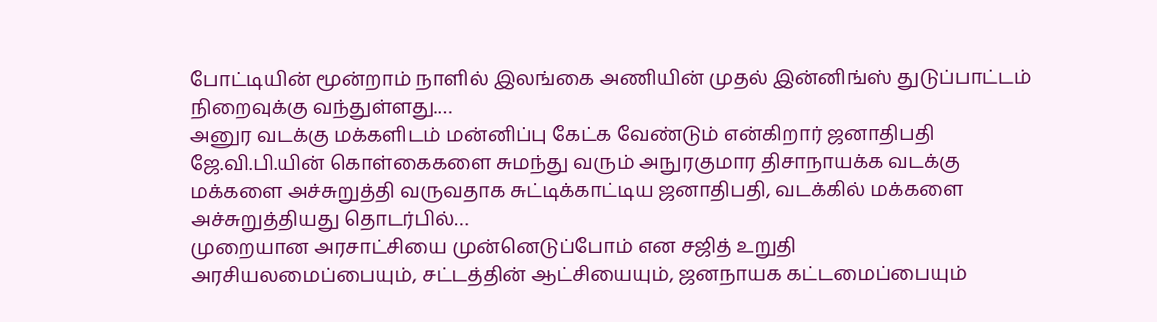போட்டியின் மூன்றாம் நாளில் இலங்கை அணியின் முதல் இன்னிங்ஸ் துடுப்பாட்டம் நிறைவுக்கு வந்துள்ளது.…
அனுர வடக்கு மக்களிடம் மன்னிப்பு கேட்க வேண்டும் என்கிறார் ஜனாதிபதி
ஜே.வி.பி.யின் கொள்கைகளை சுமந்து வரும் அநுரகுமார திசாநாயக்க வடக்கு மக்களை அச்சுறுத்தி வருவதாக சுட்டிக்காட்டிய ஜனாதிபதி, வடக்கில் மக்களை அச்சுறுத்தியது தொடர்பில்…
முறையான அரசாட்சியை முன்னெடுப்போம் என சஜித் உறுதி
அரசியலமைப்பையும், சட்டத்தின் ஆட்சியையும், ஜனநாயக கட்டமைப்பையும்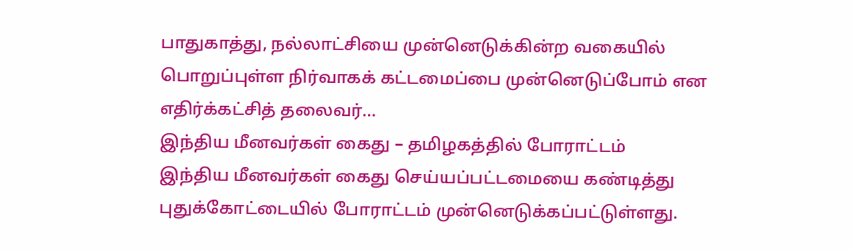பாதுகாத்து, நல்லாட்சியை முன்னெடுக்கின்ற வகையில் பொறுப்புள்ள நிர்வாகக் கட்டமைப்பை முன்னெடுப்போம் என எதிர்க்கட்சித் தலைவர்…
இந்திய மீனவர்கள் கைது – தமிழகத்தில் போராட்டம்
இந்திய மீனவர்கள் கைது செய்யப்பட்டமையை கண்டித்து புதுக்கோட்டையில் போராட்டம் முன்னெடுக்கப்பட்டுள்ளது.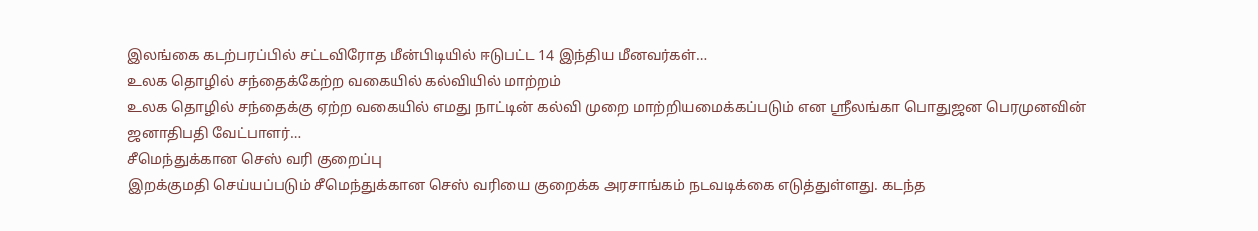இலங்கை கடற்பரப்பில் சட்டவிரோத மீன்பிடியில் ஈடுபட்ட 14 இந்திய மீனவர்கள்…
உலக தொழில் சந்தைக்கேற்ற வகையில் கல்வியில் மாற்றம்
உலக தொழில் சந்தைக்கு ஏற்ற வகையில் எமது நாட்டின் கல்வி முறை மாற்றியமைக்கப்படும் என ஸ்ரீலங்கா பொதுஜன பெரமுனவின் ஜனாதிபதி வேட்பாளர்…
சீமெந்துக்கான செஸ் வரி குறைப்பு
இறக்குமதி செய்யப்படும் சீமெந்துக்கான செஸ் வரியை குறைக்க அரசாங்கம் நடவடிக்கை எடுத்துள்ளது. கடந்த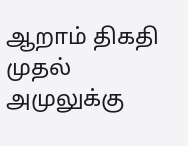ஆறாம் திகதி முதல் அமுலுக்கு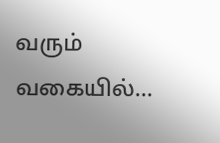வரும் வகையில்…